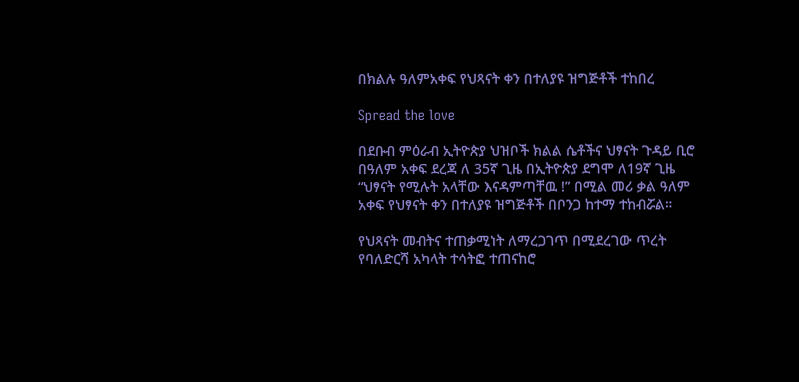በክልሉ ዓለምአቀፍ የህጻናት ቀን በተለያዩ ዝግጅቶች ተከበረ

Spread the love

በደቡብ ምዕራብ ኢትዮጵያ ህዝቦች ክልል ሴቶችና ህፃናት ጉዳይ ቢሮ በዓለም አቀፍ ደረጃ ለ 35ኛ ጊዜ በኢትዮጵያ ደግሞ ለ19ኛ ጊዜ “ህፃናት የሚሉት አላቸው እናዳምጣቸዉ !” በሚል መሪ ቃል ዓለም አቀፍ የህፃናት ቀን በተለያዩ ዝግጅቶች በቦንጋ ከተማ ተከብሯል።

የህጻናት መብትና ተጠቃሚነት ለማረጋገጥ በሚደረገው ጥረት የባለድርሻ አካላት ተሳትፎ ተጠናከሮ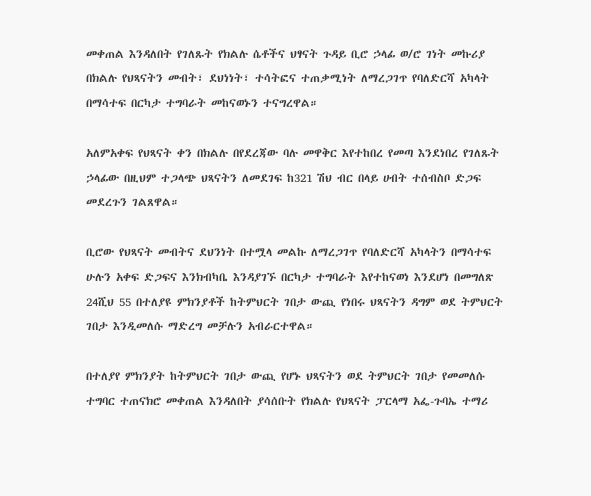መቀጠል እንዳለበት የገለጹት የክልሉ ሴቶችና ህፃናት ጉዳይ ቢሮ ኃላፊ ወ/ሮ ገነት መኩሪያ በክልሉ የህጻናትን መብት፣ ደህነነት፣ ተሳትፎና ተጠቃሚነት ለማረጋገጥ የባለድርሻ አካላት በማሳተፍ በርካታ ተግባራት መከናወኑን ተናግረዋል።

አለምአቀፍ የህጻናት ቀን በክልሉ በየደረጃው ባሉ መዋቅር እየተከበረ የመጣ እንደነበረ የገለጹት ኃላፊው በዚህም ተጋላጭ ህጻናትን ለመደገፍ ከ321 ሽህ ብር በላይ ሀብት ተሰብስቦ ድጋፍ መደረጉን ገልጸዋል።

ቢሮው የህጻናት መብትና ደህንነት በተሟላ መልኩ ለማረጋገጥ የባለድርሻ አካላትን በማሳተፍ ሁሉን አቀፍ ድጋፍና እንክብካቤ እንዳያገኙ በርካታ ተግባራት እየተከናወነ እንደሆነ በመግለጽ 24ሺህ 55 በተለያዩ ምክንያቶች ከትምህርት ገበታ ውጪ የነበሩ ህጻናትን ዳግም ወደ ትምህርት ገበታ እንዲመለሱ ማድረግ መቻሉን አብራርተዋል።

በተለያየ ምክንያት ከትምህርት ገበታ ውጪ የሆኑ ህጻናትን ወደ ትምህርት ገበታ የመመለሱ ተግባር ተጠናክሮ መቀጠል እንዳለበት ያሳሰቡት የክልሉ የህጻናት ፓርላማ አፌ-ጉባኤ ተማሪ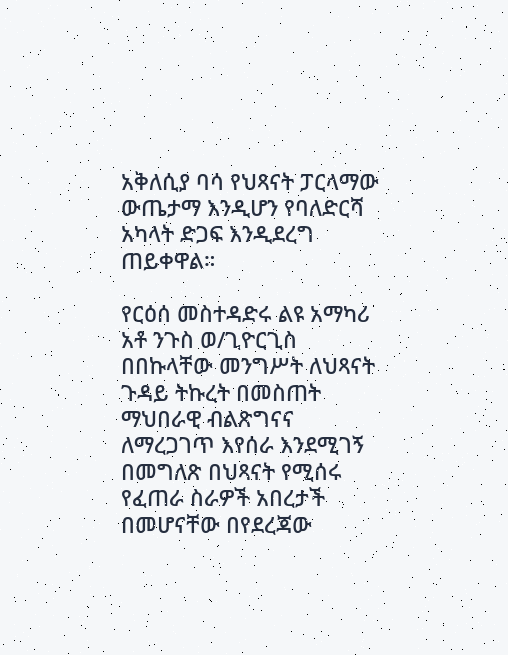አቅለሲያ ባሳ የህጻናት ፓርላማው ውጤታማ እንዲሆን የባለድርሻ አካላት ድጋፍ እንዲደረግ ጠይቀዋል።

የርዕሰ መስተዳድሩ ልዩ አማካሪ አቶ ንጉስ ወ/ጊዮርጊስ በበኩላቸው መንግሥት ለህጻናት ጉዳይ ትኩረት በመስጠት ማህበራዊ ብልጽግናና ለማረጋገጥ እየሰራ እንደሚገኝ በመግለጽ በህጻናት የሚሰሩ የፈጠራ ስራዎች አበረታች በመሆናቸው በየደረጃው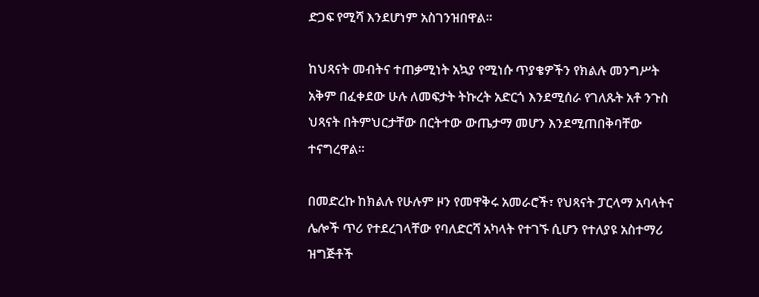ድጋፍ የሚሻ እንደሆነም አስገንዝበዋል።

ከህጻናት መብትና ተጠቃሚነት አኳያ የሚነሱ ጥያቄዎችን የክልሉ መንግሥት አቅም በፈቀደው ሁሉ ለመፍታት ትኩረት አድርጎ እንደሚሰራ የገለጹት አቶ ንጉስ ህጻናት በትምህርታቸው በርትተው ውጤታማ መሆን እንደሚጠበቅባቸው ተናግረዋል።

በመድረኩ ከክልሉ የሁሉም ዞን የመዋቅሩ አመራሮች፣ የህጻናት ፓርላማ አባላትና ሌሎች ጥሪ የተደረገላቸው የባለድርሻ አካላት የተገኙ ሲሆን የተለያዩ አስተማሪ ዝግጅቶች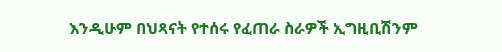እንዲሁም በህጻናት የተሰሩ የፈጠራ ስራዎች ኢግዚቢሽንም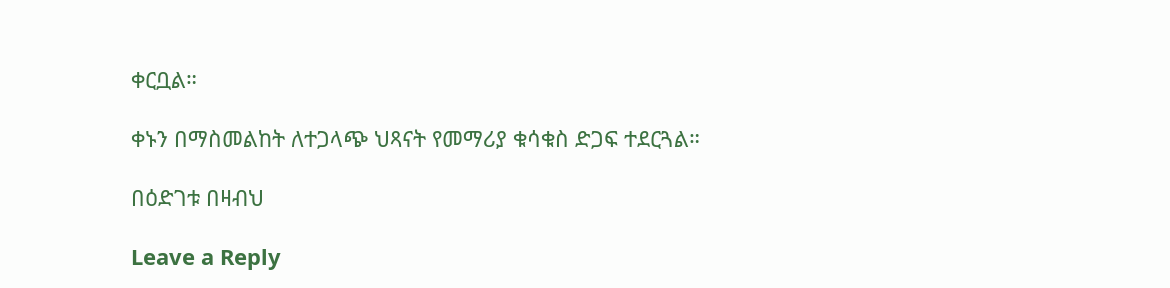ቀርቧል።

ቀኑን በማስመልከት ለተጋላጭ ህጻናት የመማሪያ ቁሳቁስ ድጋፍ ተደርጓል።

በዕድገቱ በዛብህ

Leave a Reply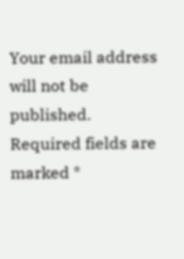Your email address will not be published. Required fields are marked *